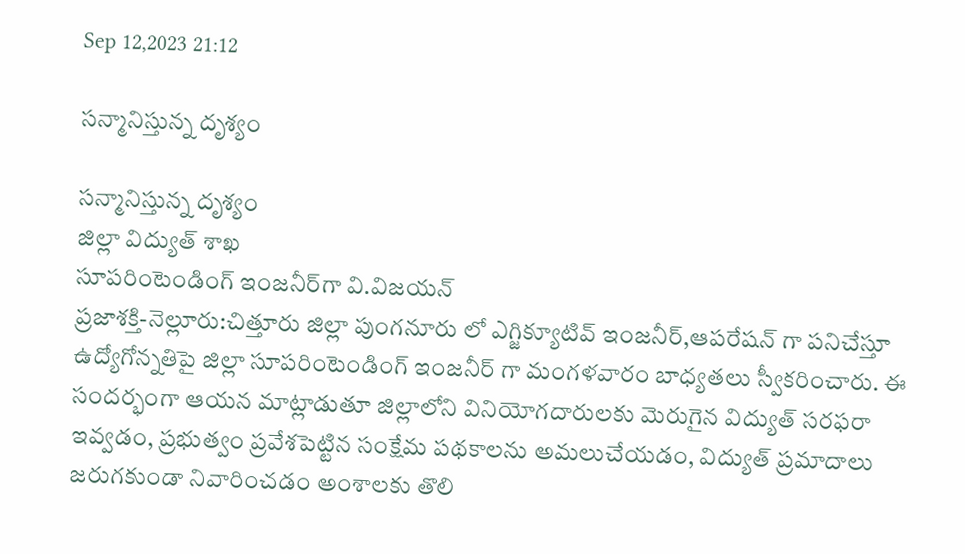Sep 12,2023 21:12

సన్మానిస్తున్న దృశ్యం

సన్మానిస్తున్న దృశ్యం
జిల్లా విద్యుత్‌ శాఖ
సూపరింటెండింగ్‌ ఇంజనీర్‌గా వి.విజయన్‌
ప్రజాశక్తి-నెల్లూరు:చిత్తూరు జిల్లా పుంగనూరు లో ఎగ్జిక్యూటివ్‌ ఇంజనీర్‌,ఆపరేషన్‌ గా పనిచేస్తూ ఉద్యోగోన్నతిపై జిల్లా సూపరింటెండింగ్‌ ఇంజనీర్‌ గా మంగళవారం బాధ్యతలు స్వీకరించారు. ఈ సందర్భంగా ఆయన మాట్లాడుతూ జిల్లాలోని వినియోగదారులకు మెరుగైన విద్యుత్‌ సరఫరా ఇవ్వడం, ప్రభుత్వం ప్రవేశపెట్టిన సంక్షేమ పథకాలను అమలుచేయడం, విద్యుత్‌ ప్రమాదాలు జరుగకుండా నివారించడం అంశాలకు తొలి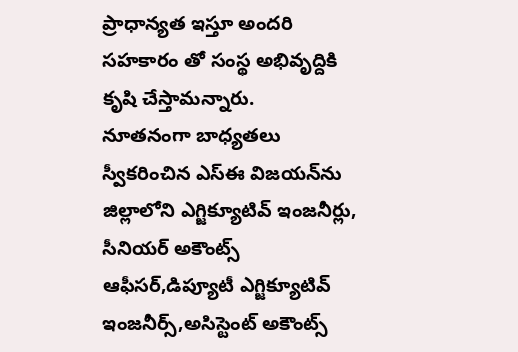ప్రాధాన్యత ఇస్తూ అందరి సహకారం తో సంస్థ అభివృద్దికి కృషి చేస్తామన్నారు.
నూతనంగా బాధ్యతలు స్వీకరించిన ఎస్‌ఈ విజయన్‌ను జిల్లాలోని ఎగ్జిక్యూటివ్‌ ఇంజనీర్లు, సీనియర్‌ అకౌంట్స్‌ ఆఫీసర్‌,డిప్యూటీ ఎగ్జిక్యూటివ్‌ ఇంజనీర్స్‌,అసిస్టెంట్‌ అకౌంట్స్‌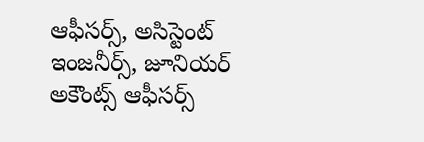ఆఫీసర్స్‌, అసిస్టెంట్‌ ఇంజనీర్స్‌, జూనియర్‌ అకౌంట్స్‌ ఆఫీసర్స్‌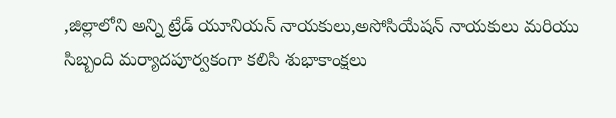,జిల్లాలోని అన్ని ట్రేడ్‌ యూనియన్‌ నాయకులు,అసోసియేషన్‌ నాయకులు మరియు సిబ్బంది మర్యాదపూర్వకంగా కలిసి శుభాకాంక్షలు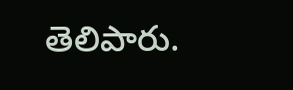తెలిపారు.